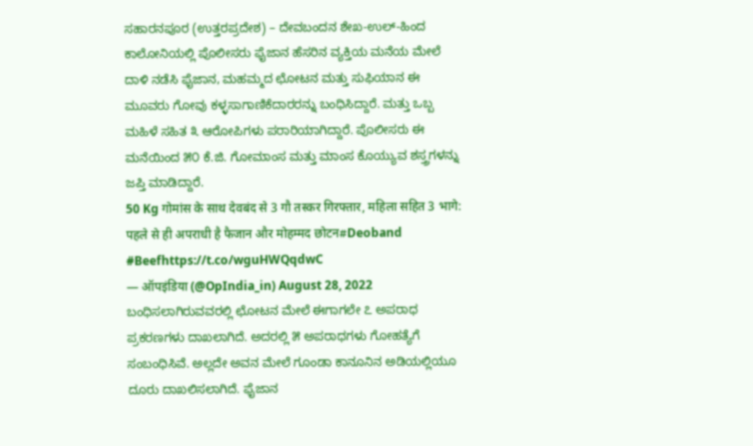ಸಹಾರನಪೂರ (ಉತ್ತರಪ್ರದೇಶ) – ದೇವಬಂದನ ಶೇಖ-ಉಲ್-ಹಿಂದ ಕಾಲೋನಿಯಲ್ಲಿ ಪೊಲೀಸರು ಫೈಜಾನ ಹೆಸರಿನ ವ್ಯಕ್ತಿಯ ಮನೆಯ ಮೇಲೆ ದಾಳಿ ನಡೆಸಿ ಫೈಜಾನ, ಮಹಮ್ಮದ ಛೋಟನ ಮತ್ತು ಸುಫಿಯಾನ ಈ ಮೂವರು ಗೋವು ಕಳ್ಳಸಾಗಾಣಿಕೆದಾರರನ್ನು ಬಂಧಿಸಿದ್ದಾರೆ. ಮತ್ತು ಒಬ್ಬ ಮಹಿಳೆ ಸಹಿತ ೩ ಆರೋಪಿಗಳು ಪರಾರಿಯಾಗಿದ್ದಾರೆ. ಪೊಲೀಸರು ಈ ಮನೆಯಿಂದ ೫೦ ಕೆ.ಜಿ. ಗೋಮಾಂಸ ಮತ್ತು ಮಾಂಸ ಕೊಯ್ಯುವ ಶಸ್ತ್ರಗಳನ್ನು ಜಪ್ತಿ ಮಾಡಿದ್ದಾರೆ.
50 Kg गोमांस के साथ देवबंद से 3 गौ तस्कर गिरफ्तार, महिला सहित 3 भागे: पहले से ही अपराधी है फैजान और मोहम्मद छोटन#Deoband #Beefhttps://t.co/wguHWQqdwC
— ऑपइंडिया (@OpIndia_in) August 28, 2022
ಬಂಧಿಸಲಾಗಿರುವವರಲ್ಲಿ ಛೋಟನ ಮೇಲೆ ಈಗಾಗಲೇ ೭ ಅಪರಾಧ ಪ್ರಕರಣಗಳು ದಾಖಲಾಗಿದೆ. ಅದರಲ್ಲಿ ೫ ಅಪರಾಧಗಳು ಗೋಹತ್ಯೆಗೆ ಸಂಬಂಧಿಸಿವೆ. ಅಲ್ಲದೇ ಅವನ ಮೇಲೆ ಗೂಂಡಾ ಕಾನೂನಿನ ಅಡಿಯಲ್ಲಿಯೂ ದೂರು ದಾಖಲಿಸಲಾಗಿದೆ. ಫೈಜಾನ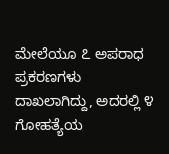ಮೇಲೆಯೂ ೭ ಅಪರಾಧ ಪ್ರಕರಣಗಳು ದಾಖಲಾಗಿದ್ದು, ಅದರಲ್ಲಿ ೪ ಗೋಹತ್ಯೆಯ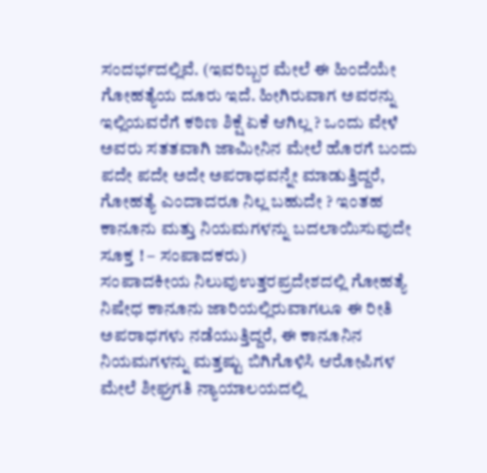ಸಂದರ್ಭದಲ್ಲಿವೆ. (ಇವರಿಬ್ಬರ ಮೇಲೆ ಈ ಹಿಂದೆಯೇ ಗೋಹತ್ಯೆಯ ದೂರು ಇದೆ. ಹೀಗಿರುವಾಗ ಅವರನ್ನು ಇಲ್ಲಿಯವರೆಗೆ ಕಠಿಣ ಶಿಕ್ಷೆ ಏಕೆ ಆಗಿಲ್ಲ ? ಒಂದು ವೇಳೆ ಅವರು ಸತತವಾಗಿ ಜಾಮೀನಿನ ಮೇಲೆ ಹೊರಗೆ ಬಂದು ಪದೇ ಪದೇ ಅದೇ ಅಪರಾಧವನ್ನೇ ಮಾಡುತ್ತಿದ್ದರೆ, ಗೋಹತ್ಯೆ ಎಂದಾದರೂ ನಿಲ್ಲ ಬಹುದೇ ? ಇಂತಹ ಕಾನೂನು ಮತ್ತು ನಿಯಮಗಳನ್ನು ಬದಲಾಯಿಸುವುದೇ ಸೂಕ್ತ ! – ಸಂಪಾದಕರು)
ಸಂಪಾದಕೀಯ ನಿಲುವುಉತ್ತರಪ್ರದೇಶದಲ್ಲಿ ಗೋಹತ್ಯೆ ನಿಷೇಧ ಕಾನೂನು ಜಾರಿಯಲ್ಲಿರುವಾಗಲೂ ಈ ರೀತಿ ಅಪರಾಧಗಳು ನಡೆಯುತ್ತಿದ್ದರೆ, ಈ ಕಾನೂನಿನ ನಿಯಮಗಳನ್ನು ಮತ್ತಷ್ಟು ಬಿಗಿಗೊಳಿಸಿ ಆರೋಪಿಗಳ ಮೇಲೆ ಶೀಘ್ರಗತಿ ನ್ಯಾಯಾಲಯದಲ್ಲಿ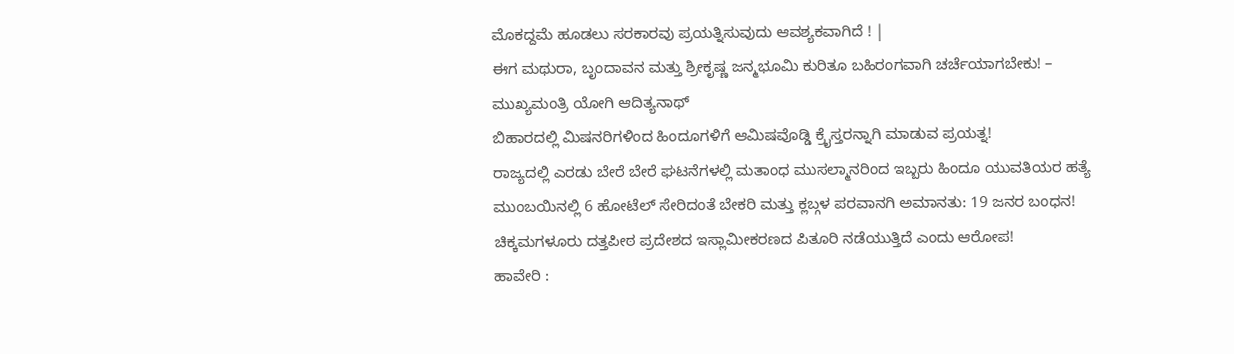ಮೊಕದ್ದಮೆ ಹೂಡಲು ಸರಕಾರವು ಪ್ರಯತ್ನಿಸುವುದು ಆವಶ್ಯಕವಾಗಿದೆ ! |
ಈಗ ಮಥುರಾ, ಬೃಂದಾವನ ಮತ್ತು ಶ್ರೀಕೃಷ್ಣ ಜನ್ಮಭೂಮಿ ಕುರಿತೂ ಬಹಿರಂಗವಾಗಿ ಚರ್ಚೆಯಾಗಬೇಕು! – ಮುಖ್ಯಮಂತ್ರಿ ಯೋಗಿ ಆದಿತ್ಯನಾಥ್
ಬಿಹಾರದಲ್ಲಿ ಮಿಷನರಿಗಳಿಂದ ಹಿಂದೂಗಳಿಗೆ ಆಮಿಷವೊಡ್ಡಿ ಕ್ರೈಸ್ತರನ್ನಾಗಿ ಮಾಡುವ ಪ್ರಯತ್ನ!
ರಾಜ್ಯದಲ್ಲಿ ಎರಡು ಬೇರೆ ಬೇರೆ ಘಟನೆಗಳಲ್ಲಿ ಮತಾಂಧ ಮುಸಲ್ಮಾನರಿಂದ ಇಬ್ಬರು ಹಿಂದೂ ಯುವತಿಯರ ಹತ್ಯೆ
ಮುಂಬಯಿನಲ್ಲಿ 6 ಹೋಟೆಲ್ ಸೇರಿದಂತೆ ಬೇಕರಿ ಮತ್ತು ಕ್ಲಬ್ಗಳ ಪರವಾನಗಿ ಅಮಾನತು: 19 ಜನರ ಬಂಧನ!
ಚಿಕ್ಕಮಗಳೂರು ದತ್ತಪೀಠ ಪ್ರದೇಶದ ಇಸ್ಲಾಮೀಕರಣದ ಪಿತೂರಿ ನಡೆಯುತ್ತಿದೆ ಎಂದು ಆರೋಪ!
ಹಾವೇರಿ :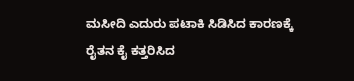ಮಸೀದಿ ಎದುರು ಪಟಾಕಿ ಸಿಡಿಸಿದ ಕಾರಣಕ್ಕೆ ರೈತನ ಕೈ ಕತ್ತರಿಸಿದ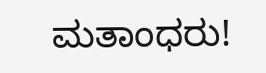ಮತಾಂಧರು!